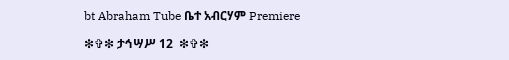bt Abraham Tube ቤተ አብርሃም Premiere

❇✞❇ ታኅሣሥ 12  ❇✞❇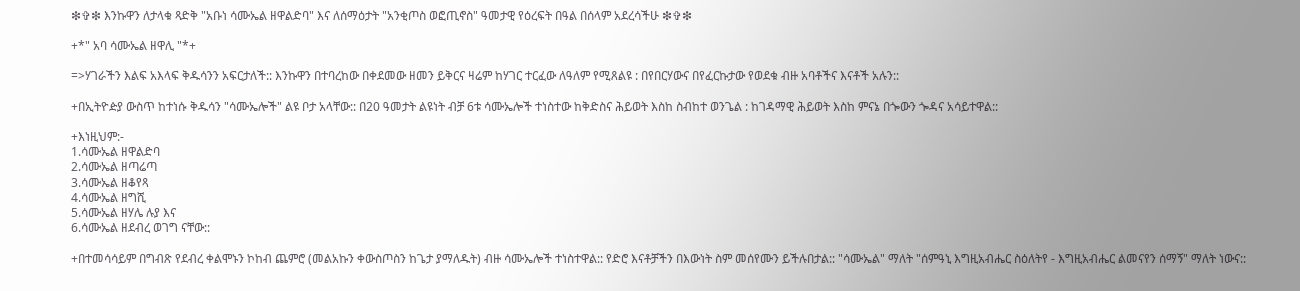❇✞❇ እንኩዋን ለታላቁ ጻድቅ "አቡነ ሳሙኤል ዘዋልድባ" እና ለሰማዕታት "አንቂጦስ ወፎጢኖስ" ዓመታዊ የዕረፍት በዓል በሰላም አደረሳችሁ ❇✞❇

+*" አባ ሳሙኤል ዘዋሊ "*+

=>ሃገራችን እልፍ አእላፍ ቅዱሳንን አፍርታለች:: እንኩዋን በተባረከው በቀደመው ዘመን ይቅርና ዛሬም ከሃገር ተርፈው ለዓለም የሚጸልዩ : በየበርሃውና በየፈርኩታው የወደቁ ብዙ አባቶችና እናቶች አሉን::

+በኢትዮዽያ ውስጥ ከተነሱ ቅዱሳን "ሳሙኤሎች" ልዩ ቦታ አላቸው:: በ20 ዓመታት ልዩነት ብቻ 6ቱ ሳሙኤሎች ተነስተው ከቅድስና ሕይወት እስከ ስብከተ ወንጌል : ከገዳማዊ ሕይወት እስከ ምናኔ በጐውን ጐዳና አሳይተዋል::

+እነዚህም:-
1.ሳሙኤል ዘዋልድባ
2.ሳሙኤል ዘጣሬጣ
3.ሳሙኤል ዘቆየጻ
4.ሳሙኤል ዘግሺ
5.ሳሙኤል ዘሃሌ ሉያ እና
6.ሳሙኤል ዘደብረ ወገግ ናቸው::

+በተመሳሳይም በግብጽ የደብረ ቀልሞኑን ኮከብ ጨምሮ (መልአኩን ቀውስጦስን ከጌታ ያማለዱት) ብዙ ሳሙኤሎች ተነስተዋል:: የድሮ እናቶቻችን በእውነት ስም መሰየሙን ይችሉበታል:: "ሳሙኤል" ማለት "ሰምዓኒ እግዚአብሔር ስዕለትየ - እግዚአብሔር ልመናየን ሰማኝ" ማለት ነውና::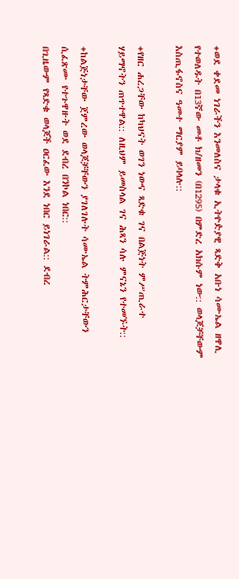+ወደ ቀደመ ነገራችን እንመለስና ታላቁ ኢትዮዽያዊ ጻድቅ አቡነ ሳሙኤል ዘዋሊ የተወለዱት በ13ኛው መቶ ክ/ዘመን (በ1295) በምድረ አክሱም ነው:: ወላጆቻቸውም እስጢፋኖስና ዓመተ ማርያም ይባላሉ::

+የዘር ሐረጋቸው ከካህናት ወገን ነውና ጻድቁ ገና በልጅነት ምሥጢራተ ሃይማኖትን ጠጥተዋል:: ለዚህም ይመስላል ገና ሕጻን ሳሉ ምናኔን የተመኙት::

+ከልጅነታቸው ጀምረው ወላጆቻቸውን ያገለገሉት ሳሙኤል ትምሕርታቸውን ሲፈጽሙ የተጉዋዙት ወደ ደብረ በንኮል ነበር::
በጊዜውም የጻድቁ ወላጆች ዐርፈው እንደ ነበር ይነገራል:: ደብረ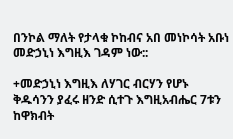በንኮል ማለት የታላቁ ኮከብና አበ መነኮሳት አቡነ መድኃኒነ እግዚእ ገዳም ነው::

+መድኃኒነ እግዚእ ለሃገር ብርሃን የሆኑ ቅዱሳንን ያፈሩ ዘንድ ሲተጉ እግዚአብሔር 7ቱን ከዋክብት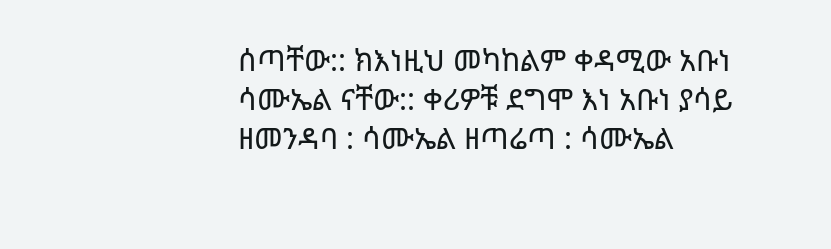ሰጣቸው:: ክእነዚህ መካከልም ቀዳሚው አቡነ ሳሙኤል ናቸው:: ቀሪዎቹ ደግሞ እነ አቡነ ያሳይ ዘመንዳባ : ሳሙኤል ዘጣሬጣ : ሳሙኤል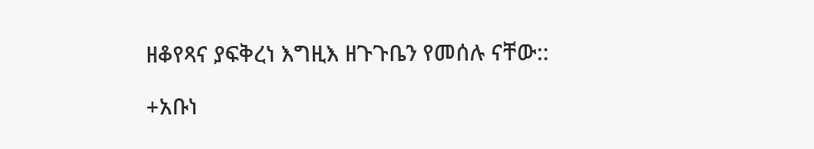ዘቆየጻና ያፍቅረነ እግዚእ ዘጉጉቤን የመሰሉ ናቸው::

+አቡነ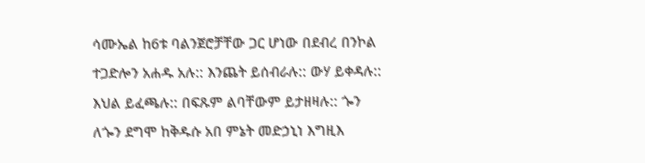ሳሙኤል ከ6ቱ ባልንጀሮቻቸው ጋር ሆነው በደብረ በንኮል ተጋድሎን አሐዱ አሉ:: እንጨት ይሰብራሉ:: ውሃ ይቀዳሉ:: እህል ይፈጫሉ:: በፍጹም ልባቸውም ይታዘዛሉ:: ጐን ለጐን ደግሞ ከቅዱሱ አበ ምኔት መድኃኒነ እግዚእ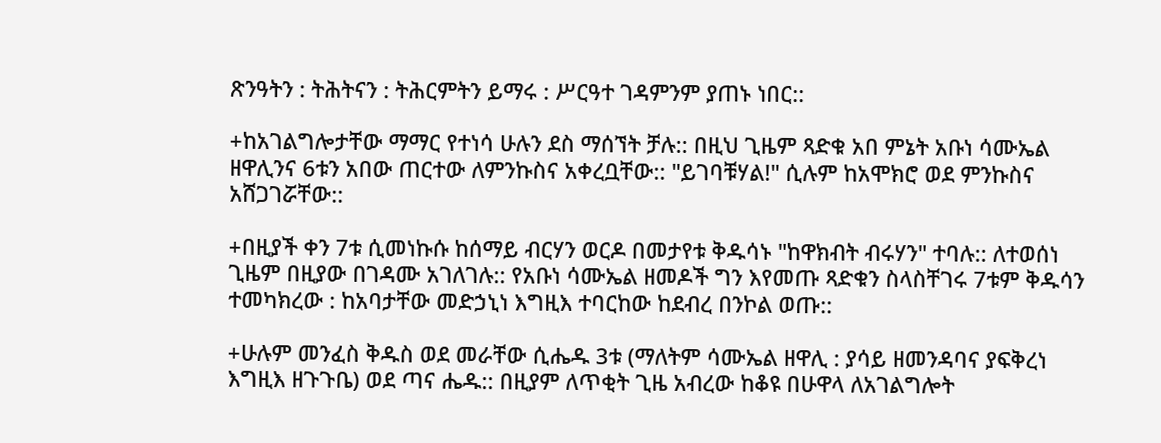ጽንዓትን : ትሕትናን : ትሕርምትን ይማሩ : ሥርዓተ ገዳምንም ያጠኑ ነበር::

+ከአገልግሎታቸው ማማር የተነሳ ሁሉን ደስ ማሰኘት ቻሉ:: በዚህ ጊዜም ጻድቁ አበ ምኔት አቡነ ሳሙኤል ዘዋሊንና 6ቱን አበው ጠርተው ለምንኩስና አቀረቧቸው:: "ይገባቹሃል!" ሲሉም ከአሞክሮ ወደ ምንኩስና አሸጋገሯቸው::

+በዚያች ቀን 7ቱ ሲመነኩሱ ከሰማይ ብርሃን ወርዶ በመታየቱ ቅዱሳኑ "ከዋክብት ብሩሃን" ተባሉ:: ለተወሰነ ጊዜም በዚያው በገዳሙ አገለገሉ:: የአቡነ ሳሙኤል ዘመዶች ግን እየመጡ ጻድቁን ስላስቸገሩ 7ቱም ቅዱሳን ተመካክረው : ከአባታቸው መድኃኒነ እግዚእ ተባርከው ከደብረ በንኮል ወጡ::

+ሁሉም መንፈስ ቅዱስ ወደ መራቸው ሲሔዱ 3ቱ (ማለትም ሳሙኤል ዘዋሊ : ያሳይ ዘመንዳባና ያፍቅረነ እግዚእ ዘጉጉቤ) ወደ ጣና ሔዱ:: በዚያም ለጥቂት ጊዜ አብረው ከቆዩ በሁዋላ ለአገልግሎት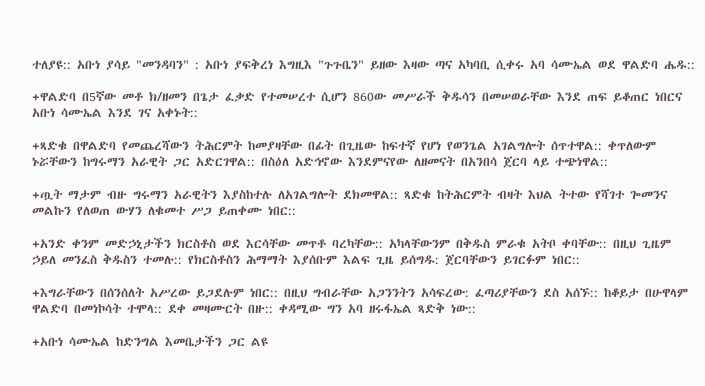ተለያዩ:: አቡነ ያሳይ "መንዳባን" : አቡነ ያፍቅረነ እግዚእ "ጉጉቤን" ይዘው እዛው ጣና አካባቢ ሲቀሩ አባ ሳሙኤል ወደ ዋልድባ ሔዱ::

+ዋልድባ በ5ኛው መቶ ክ/ዘመን በጌታ ፈቃድ የተመሠረተ ሲሆን 860ው መሥራች ቅዱሳን በመሠወራቸው እንደ ጠፍ ይቆጠር ነበርና አቡነ ሳሙኤል እንደ ገና አቀኑት::

+ጻድቁ በዋልድባ የመጨረሻውን ትሕርምት ከመያዛቸው በፊት በጊዜው ከፍተኛ የሆነ የወንጌል አገልግሎት ሰጥተዋል:: ቀጥለውም ኑሯቸውን ከግሩማን አራዊት ጋር አድርገዋል:: በስዕለ አድኅኖው እንደምናየው ለዘመናት በአንበሳ ጀርባ ላይ ተጭነዋል::

+ጧት ማታም ብዙ ግሩማን አራዊትን እያስከተሉ ለአገልግሎት ደክመዋል:: ጻድቁ ከትሕርምት ብዛት እህል ትተው የሻገተ ጐመንና መልኩን የለወጠ ውሃን ለቁመተ ሥጋ ይጠቀሙ ነበር::

+አንድ ቀንም መድኃኒታችን ክርስቶስ ወደ እርሳቸው መጥቶ ባረካቸው:: አካላቸውንም በቅዱስ ምራቁ አትቦ ቀባቸው:: በዚህ ጊዜም ኃይለ መንፈስ ቅዱስን ተመሉ:: የክርስቶስን ሕማማት እያሰቡም እልፍ ጊዜ ይሰግዱ: ጀርባቸውን ይገርፉም ነበር::

+እግራቸውን በሰንሰለት አሥረው ይጋደሉም ነበር:: በዚህ ግብራቸው አጋንንትን አሳፍረው: ፈጣሪያቸውን ደስ አሰኙ:: ከቆይታ በሁዋላም ዋልድባ በመነኮሳት ተሞላ:: ደቀ መዛሙርት በዙ:: ቀዳሚው ግን አባ ዘሩፋኤል ጻድቅ ነው::

+አቡነ ሳሙኤል ከድንግል እመቤታችን ጋር ልዩ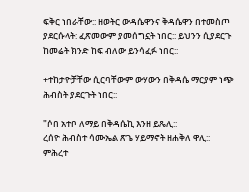ፍቅር ነበራቸው:: ዘወትር ውዳሴዋንና ቅዳሴዋን በተመስጦ ያደርሱላት: ፈጽመውም ያመሰግኗት ነበር:: ይህንን ሲያደርጉ ከመሬት ክንድ ከፍ ብለው ይንሳፈፉ ነበር::

+ተከታዮቻቸው ሲርባቸውም ውሃውን በቅዳሴ ማርያም ነጭ ሕብስት ያደርጉት ነበር::

"ሶበ አተቦ ለማይ በቅዳሴኪ እንዘ ይጼሊ::
ረሰዮ ሕብስተ ሳሙኤል ጽጌ ሃይማኖት ዘሐቅለ ዋሊ::
ምሕረተ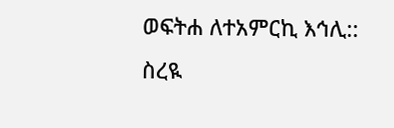ወፍትሐ ለተአምርኪ እኅሊ::
ስረዪ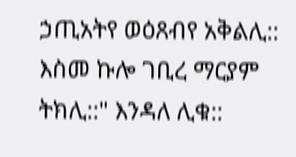ኃጢአትየ ወዕጸብየ አቅልሊ::
እስመ ኩሎ ገቢረ ማርያም ትክሊ::" እንዳለ ሊቁ::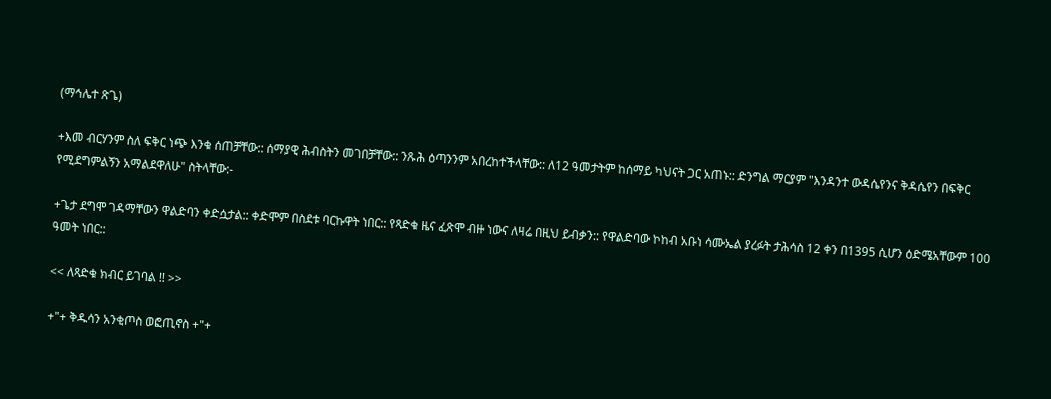(ማኅሌተ ጽጌ)

+እመ ብርሃንም ስለ ፍቅር ነጭ እንቁ ሰጠቻቸው:: ሰማያዊ ሕብስትን መገበቻቸው:: ንጹሕ ዕጣንንም አበረከተችላቸው:: ለ12 ዓመታትም ከሰማይ ካህናት ጋር አጠኑ:: ድንግል ማርያም "እንዳንተ ውዳሴየንና ቅዳሴየን በፍቅር የሚደግምልኝን አማልደዋለሁ" ስትላቸው:-

+ጌታ ደግሞ ገዳማቸውን ዋልድባን ቀድሷታል:: ቀድሞም በስደቱ ባርኩዋት ነበር:: የጻድቁ ዜና ፈጽሞ ብዙ ነውና ለዛሬ በዚህ ይብቃን:: የዋልድባው ኮከብ አቡነ ሳሙኤል ያረፉት ታሕሳስ 12 ቀን በ1395 ሲሆን ዕድሜአቸውም 100 ዓመት ነበር::

<< ለጻድቁ ክብር ይገባል !! >>

+"+ ቅዱሳን አንቂጦስ ወፎጢኖስ +"+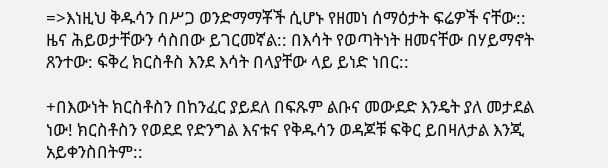=>እነዚህ ቅዱሳን በሥጋ ወንድማማቾች ሲሆኑ የዘመነ ሰማዕታት ፍሬዎች ናቸው:: ዜና ሕይወታቸውን ሳስበው ይገርመኛል:: በእሳት የወጣትነት ዘመናቸው በሃይማኖት ጸንተው: ፍቅረ ክርስቶስ እንደ እሳት በላያቸው ላይ ይነድ ነበር::

+በእውነት ክርስቶስን በከንፈር ያይደለ በፍጹም ልቡና መውደድ እንዴት ያለ መታደል ነው! ክርስቶስን የወደደ የድንግል እናቱና የቅዱሳን ወዳጆቹ ፍቅር ይበዛለታል እንጂ አይቀንስበትም::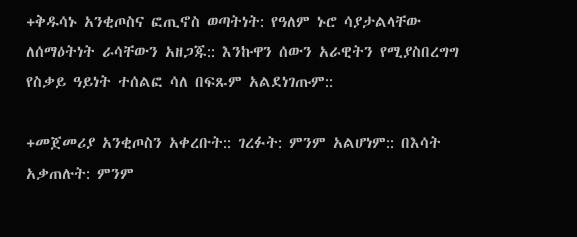+ቅዱሳኑ አንቂጦስና ፎጢኖስ ወጣትነት: የዓለም ኑሮ ሳያታልላቸው ለሰማዕትነት ራሳቸውን አዘጋጁ:: እንኩዋን ሰውን አራዊትን የሚያስበረግግ የስቃይ ዓይነት ተሰልፎ ሳለ በፍጹም አልደነገጡም::

+መጀመሪያ አንቂጦስን አቀረቡት:: ገረፉት: ምንም አልሆነም:: በእሳት አቃጠሉት: ምንም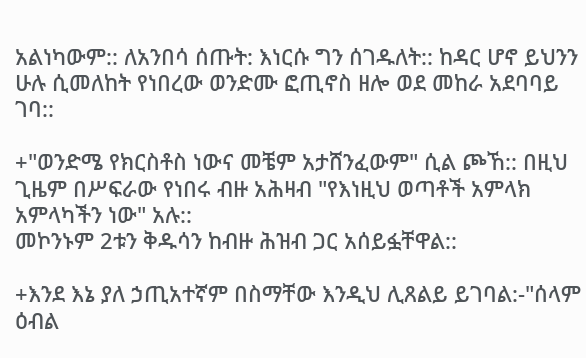አልነካውም:: ለአንበሳ ሰጡት: እነርሱ ግን ሰገዱለት:: ከዳር ሆኖ ይህንን ሁሉ ሲመለከት የነበረው ወንድሙ ፎጢኖስ ዘሎ ወደ መከራ አደባባይ ገባ::

+"ወንድሜ የክርስቶስ ነውና መቼም አታሸንፈውም" ሲል ጮኸ:: በዚህ ጊዜም በሥፍራው የነበሩ ብዙ አሕዛብ "የእነዚህ ወጣቶች አምላክ አምላካችን ነው" አሉ::
መኮንኑም 2ቱን ቅዱሳን ከብዙ ሕዝብ ጋር አሰይፏቸዋል::

+እንደ እኔ ያለ ኃጢአተኛም በስማቸው እንዲህ ሊጸልይ ይገባል:-"ሰላም ዕብል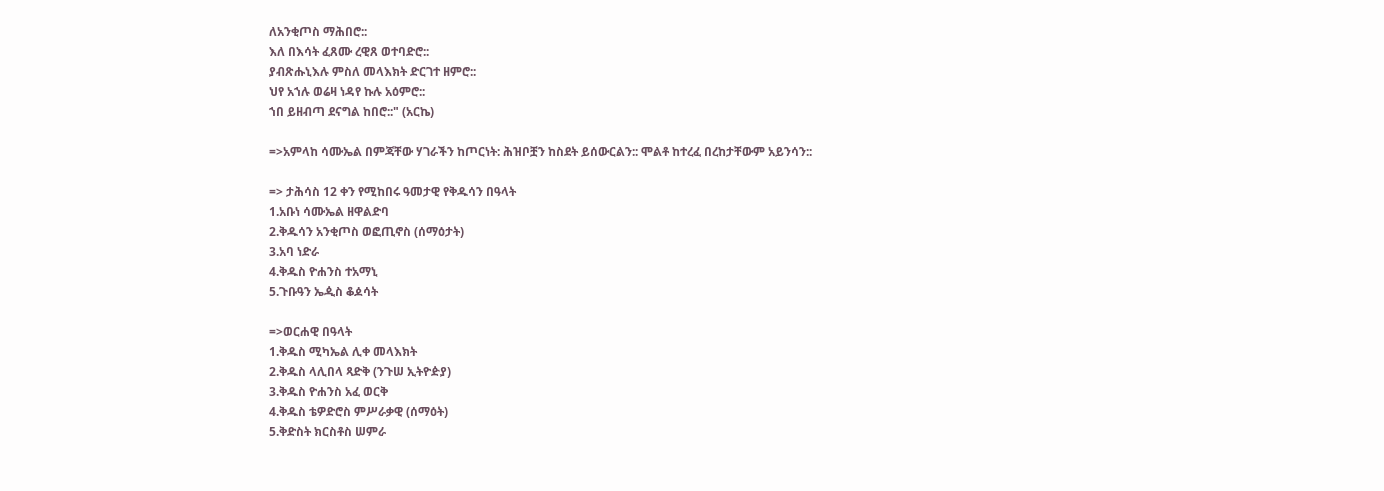ለአንቂጦስ ማሕበሮ::
እለ በእሳት ፈጸሙ ረዊጸ ወተባድሮ::
ያብጽሑኒእሉ ምስለ መላእክት ድርገተ ዘምሮ::
ህየ አኀሉ ወሬዛ ነዳየ ኩሉ አዕምሮ::
ኀበ ይዘብጣ ደናግል ከበሮ::" (አርኬ)

=>አምላከ ሳሙኤል በምጃቸው ሃገራችን ከጦርነት: ሕዝቦቿን ከስደት ይሰውርልን:: ሞልቶ ከተረፈ በረከታቸውም አይንሳን::

=> ታሕሳስ 12 ቀን የሚከበሩ ዓመታዊ የቅዱሳን በዓላት
1.አቡነ ሳሙኤል ዘዋልድባ
2.ቅዱሳን አንቂጦስ ወፎጢኖስ (ሰማዕታት)
3.አባ ነድራ
4.ቅዱስ ዮሐንስ ተአማኒ
5.ጉቡዓን ኤዺስ ቆዾሳት

=>ወርሐዊ በዓላት
1.ቅዱስ ሚካኤል ሊቀ መላእክት
2.ቅዱስ ላሊበላ ጻድቅ (ንጉሠ ኢትዮዽያ)
3.ቅዱስ ዮሐንስ አፈ ወርቅ
4.ቅዱስ ቴዎድሮስ ምሥራቃዊ (ሰማዕት)
5.ቅድስት ክርስቶስ ሠምራ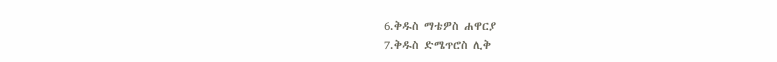6.ቅዱስ ማቴዎስ ሐዋርያ
7.ቅዱስ ድሜጥሮስ ሊቅ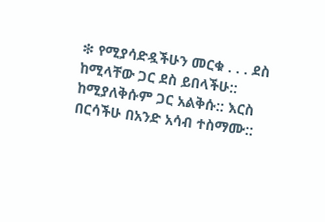❇ የሚያሳድዷችሁን መርቁ . . . ደስ ከሚላቸው ጋር ደስ ይበላችሁ:: ከሚያለቅሱም ጋር አልቅሱ:: እርስ በርሳችሁ በአንድ አሳብ ተስማሙ::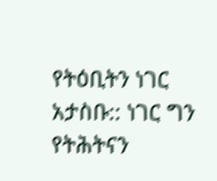የትዕቢትን ነገር አታስቡ:: ነገር ግን የትሕትናን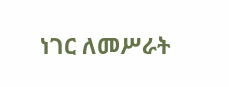ነገር ለመሥራት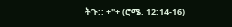ትጉ:: +"+ (ሮሜ. 12:14-16)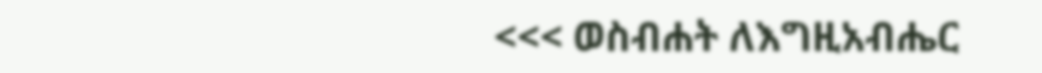<<< ወስብሐት ለእግዚአብሔር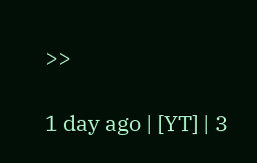>>

1 day ago | [YT] | 3